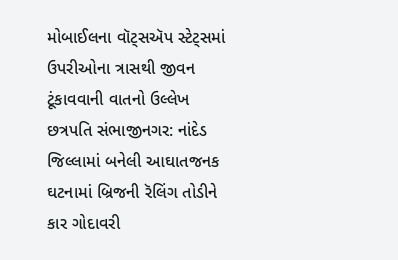મોબાઈલના વૉટ્સઍપ સ્ટેટ્સમાં ઉપરીઓના ત્રાસથી જીવન ટૂંકાવવાની વાતનો ઉલ્લેખ
છત્રપતિ સંભાજીનગર: નાંદેડ જિલ્લામાં બનેલી આઘાતજનક ઘટનામાં બ્રિજની રૅલિંગ તોડીને કાર ગોદાવરી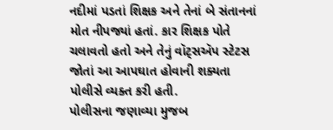નદીમાં પડતાં શિક્ષક અને તેનાં બે સંતાનનાં મોત નીપજ્યાં હતાં. કાર શિક્ષક પોતે ચલાવતો હતો અને તેનું વૉટ્સઍપ સ્ટેટસ જોતાં આ આપઘાત હોવાની શક્યતા પોલીસે વ્યક્ત કરી હતી.
પોલીસના જણાવ્યા મુજબ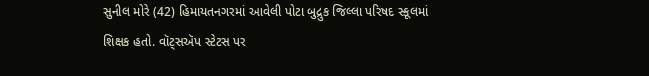સુનીલ મોરે (42) હિમાયતનગરમાં આવેલી પોટા બુદ્રુક જિલ્લા પરિષદ સ્કૂલમાં શિક્ષક હતો. વૉટ્સઍપ સ્ટેટસ પર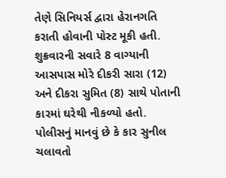તેણે સિનિયર્સ દ્વારા હેરાનગતિ કરાતી હોવાની પોસ્ટ મૂકી હતી.
શુક્રવારની સવારે 8 વાગ્યાની આસપાસ મોરે દીકરી સારા (12) અને દીકરા સુમિત (8) સાથે પોતાની કારમાં ઘરેથી નીકળ્યો હતો. પોલીસનું માનવું છે કે કાર સુનીલ ચલાવતો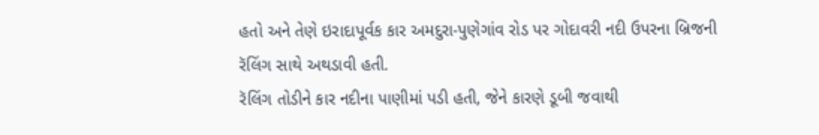હતો અને તેણે ઇરાદાપૂર્વક કાર અમદુરા-પુણેગાંવ રોડ પર ગોદાવરી નદી ઉપરના બ્રિજની રૅલિંગ સાથે અથડાવી હતી.
રૅલિંગ તોડીને કાર નદીના પાણીમાં પડી હતી, જેને કારણે ડૂબી જવાથી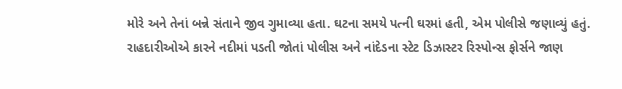મોરે અને તેનાં બન્ને સંતાને જીવ ગુમાવ્યા હતા. ઘટના સમયે પત્ની ઘરમાં હતી, એમ પોલીસે જણાવ્યું હતું.
રાહદારીઓએ કારને નદીમાં પડતી જોતાં પોલીસ અને નાંદેડના સ્ટેટ ડિઝાસ્ટર રિસ્પોન્સ ફોર્સને જાણ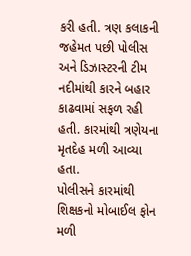કરી હતી. ત્રણ કલાકની જહેમત પછી પોલીસ અને ડિઝાસ્ટરની ટીમ નદીમાંથી કારને બહાર કાઢવામાં સફળ રહી હતી. કારમાંથી ત્રણેયના મૃતદેહ મળી આવ્યા હતા.
પોલીસને કારમાંથી શિક્ષકનો મોબાઈલ ફોન મળી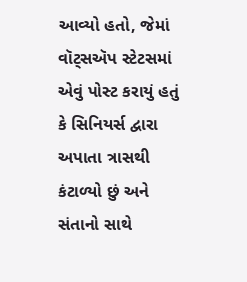આવ્યો હતો, જેમાં વૉટ્સઍપ સ્ટેટસમાં એવું પોસ્ટ કરાયું હતું કે સિનિયર્સ દ્વારા અપાતા ત્રાસથી કંટાળ્યો છું અને સંતાનો સાથે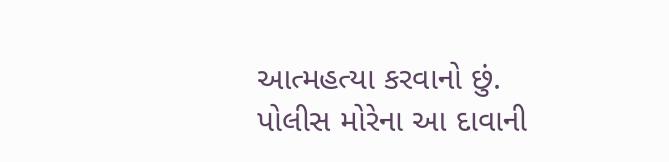આત્મહત્યા કરવાનો છું. પોલીસ મોરેના આ દાવાની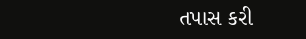તપાસ કરી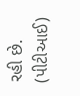રહી છે.
(પીટીઆઈ)